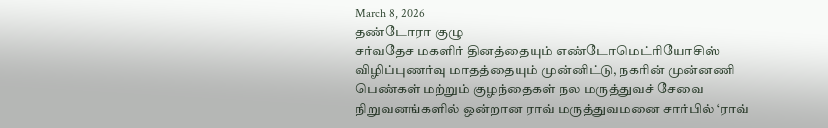March 8, 2026
தண்டோரா குழு
சர்வதேச மகளிர் தினத்தையும் எண்டோமெட்ரியோசிஸ் விழிப்புணர்வு மாதத்தையும் முன்னிட்டு, நகரின் முன்னணி பெண்கள் மற்றும் குழந்தைகள் நல மருத்துவச் சேவை நிறுவனங்களில் ஒன்றான ராவ் மருத்துவமனை சார்பில் ‘ராவ்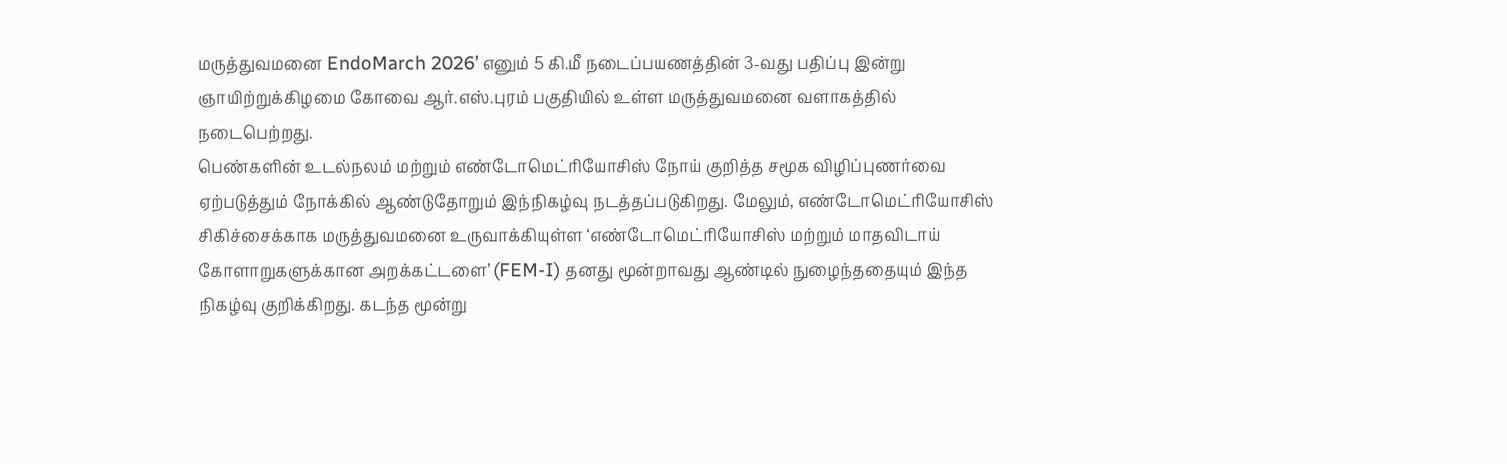மருத்துவமனை EndoMarch 2026’ எனும் 5 கி.மீ நடைப்பயணத்தின் 3-வது பதிப்பு இன்று ஞாயிற்றுக்கிழமை கோவை ஆர்.எஸ்.புரம் பகுதியில் உள்ள மருத்துவமனை வளாகத்தில் நடைபெற்றது.
பெண்களின் உடல்நலம் மற்றும் எண்டோமெட்ரியோசிஸ் நோய் குறித்த சமூக விழிப்புணர்வை ஏற்படுத்தும் நோக்கில் ஆண்டுதோறும் இந்நிகழ்வு நடத்தப்படுகிறது. மேலும், எண்டோமெட்ரியோசிஸ் சிகிச்சைக்காக மருத்துவமனை உருவாக்கியுள்ள ‘எண்டோமெட்ரியோசிஸ் மற்றும் மாதவிடாய் கோளாறுகளுக்கான அறக்கட்டளை’ (FEM-I) தனது மூன்றாவது ஆண்டில் நுழைந்ததையும் இந்த நிகழ்வு குறிக்கிறது. கடந்த மூன்று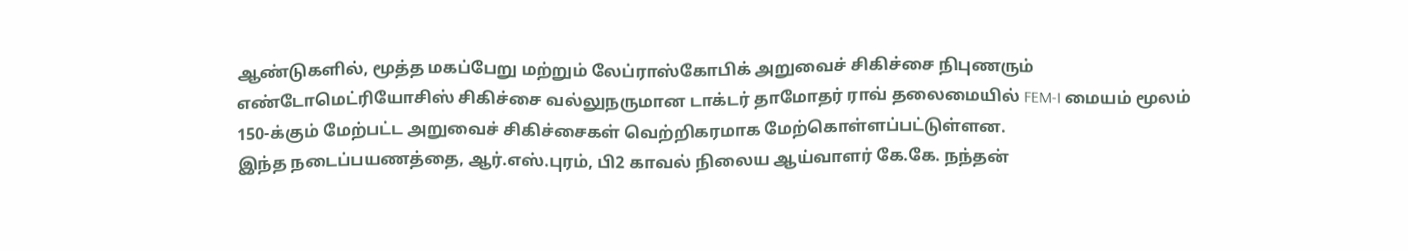ஆண்டுகளில், மூத்த மகப்பேறு மற்றும் லேப்ராஸ்கோபிக் அறுவைச் சிகிச்சை நிபுணரும் எண்டோமெட்ரியோசிஸ் சிகிச்சை வல்லுநருமான டாக்டர் தாமோதர் ராவ் தலைமையில் FEM-I மையம் மூலம் 150-க்கும் மேற்பட்ட அறுவைச் சிகிச்சைகள் வெற்றிகரமாக மேற்கொள்ளப்பட்டுள்ளன.
இந்த நடைப்பயணத்தை, ஆர்.எஸ்.புரம், பி2 காவல் நிலைய ஆய்வாளர் கே.கே. நந்தன்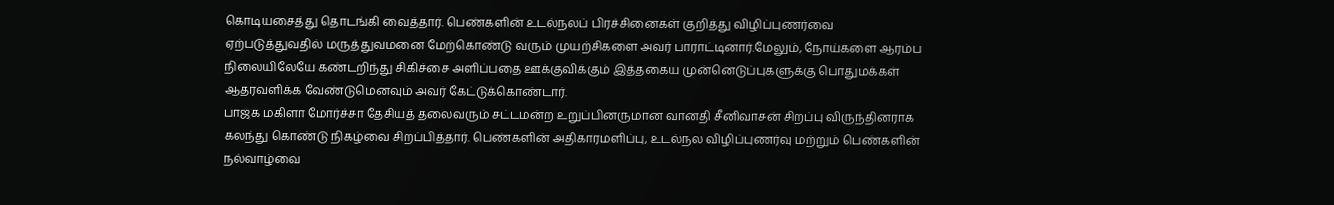கொடியசைத்து தொடங்கி வைத்தார். பெண்களின் உடல்நலப் பிரச்சினைகள் குறித்து விழிப்புணர்வை ஏற்படுத்துவதில் மருத்துவமனை மேற்கொண்டு வரும் முயற்சிகளை அவர் பாராட்டினார்.மேலும், நோய்களை ஆரம்ப நிலையிலேயே கண்டறிந்து சிகிச்சை அளிப்பதை ஊக்குவிக்கும் இத்தகைய முன்னெடுப்புகளுக்கு பொதுமக்கள் ஆதரவளிக்க வேண்டுமெனவும் அவர் கேட்டுக்கொண்டார்.
பாஜக மகிளா மோர்ச்சா தேசியத் தலைவரும் சட்டமன்ற உறுப்பினருமான வானதி சீனிவாசன் சிறப்பு விருந்தினராக கலந்து கொண்டு நிகழ்வை சிறப்பித்தார். பெண்களின் அதிகாரமளிப்பு, உடல்நல விழிப்புணர்வு மற்றும் பெண்களின் நல்வாழ்வை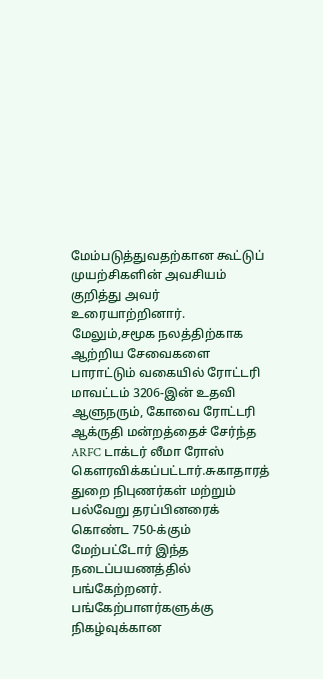மேம்படுத்துவதற்கான கூட்டுப் முயற்சிகளின் அவசியம் குறித்து அவர் உரையாற்றினார்.
மேலும்,சமூக நலத்திற்காக ஆற்றிய சேவைகளை பாராட்டும் வகையில் ரோட்டரி மாவட்டம் 3206-இன் உதவி ஆளுநரும், கோவை ரோட்டரி ஆக்ருதி மன்றத்தைச் சேர்ந்த ARFC டாக்டர் லீமா ரோஸ் கௌரவிக்கப்பட்டார்.சுகாதாரத் துறை நிபுணர்கள் மற்றும் பல்வேறு தரப்பினரைக் கொண்ட 750-க்கும் மேற்பட்டோர் இந்த நடைப்பயணத்தில் பங்கேற்றனர். பங்கேற்பாளர்களுக்கு நிகழ்வுக்கான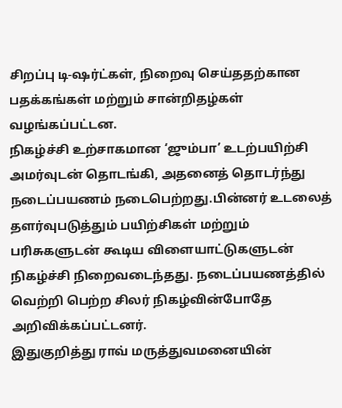சிறப்பு டி-ஷர்ட்கள், நிறைவு செய்ததற்கான பதக்கங்கள் மற்றும் சான்றிதழ்கள் வழங்கப்பட்டன.
நிகழ்ச்சி உற்சாகமான ‘ஜும்பா’ உடற்பயிற்சி அமர்வுடன் தொடங்கி, அதனைத் தொடர்ந்து நடைப்பயணம் நடைபெற்றது.பின்னர் உடலைத் தளர்வுபடுத்தும் பயிற்சிகள் மற்றும் பரிசுகளுடன் கூடிய விளையாட்டுகளுடன் நிகழ்ச்சி நிறைவடைந்தது. நடைப்பயணத்தில் வெற்றி பெற்ற சிலர் நிகழ்வின்போதே அறிவிக்கப்பட்டனர்.
இதுகுறித்து ராவ் மருத்துவமனையின்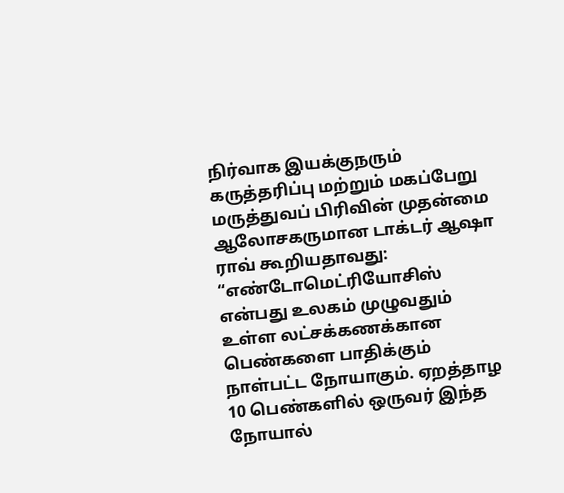நிர்வாக இயக்குநரும் கருத்தரிப்பு மற்றும் மகப்பேறு மருத்துவப் பிரிவின் முதன்மை ஆலோசகருமான டாக்டர் ஆஷா ராவ் கூறியதாவது:
“எண்டோமெட்ரியோசிஸ் என்பது உலகம் முழுவதும் உள்ள லட்சக்கணக்கான பெண்களை பாதிக்கும் நாள்பட்ட நோயாகும். ஏறத்தாழ 10 பெண்களில் ஒருவர் இந்த நோயால்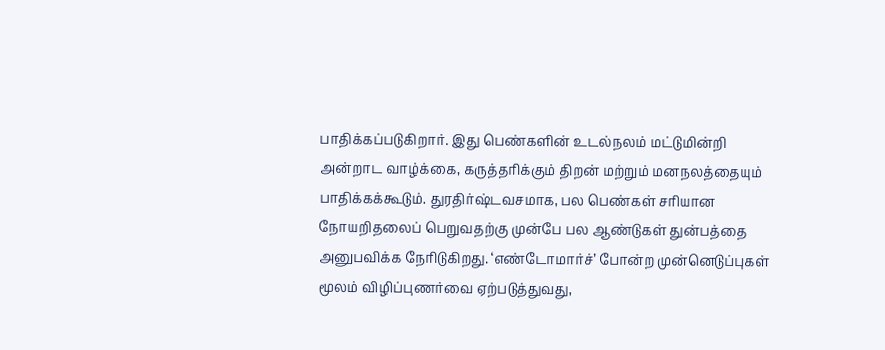பாதிக்கப்படுகிறார். இது பெண்களின் உடல்நலம் மட்டுமின்றி அன்றாட வாழ்க்கை, கருத்தரிக்கும் திறன் மற்றும் மனநலத்தையும் பாதிக்கக்கூடும். துரதிர்ஷ்டவசமாக, பல பெண்கள் சரியான நோயறிதலைப் பெறுவதற்கு முன்பே பல ஆண்டுகள் துன்பத்தை அனுபவிக்க நேரிடுகிறது. ‘எண்டோமார்ச்’ போன்ற முன்னெடுப்புகள் மூலம் விழிப்புணர்வை ஏற்படுத்துவது,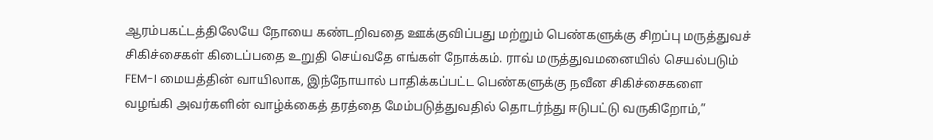ஆரம்பகட்டத்திலேயே நோயை கண்டறிவதை ஊக்குவிப்பது மற்றும் பெண்களுக்கு சிறப்பு மருத்துவச் சிகிச்சைகள் கிடைப்பதை உறுதி செய்வதே எங்கள் நோக்கம். ராவ் மருத்துவமனையில் செயல்படும் FEM-I மையத்தின் வாயிலாக, இந்நோயால் பாதிக்கப்பட்ட பெண்களுக்கு நவீன சிகிச்சைகளை வழங்கி அவர்களின் வாழ்க்கைத் தரத்தை மேம்படுத்துவதில் தொடர்ந்து ஈடுபட்டு வருகிறோம்,”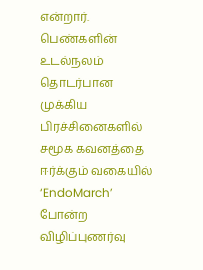என்றார்.
பெண்களின் உடல்நலம் தொடர்பான முக்கிய பிரச்சினைகளில் சமூக கவனத்தை ஈர்க்கும் வகையில் ‘EndoMarch’ போன்ற விழிப்புணர்வு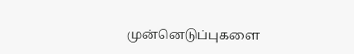முன்னெடுப்புகளை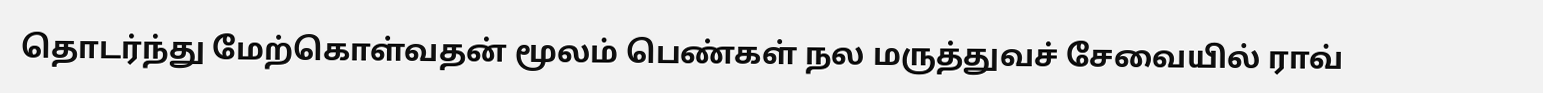தொடர்ந்து மேற்கொள்வதன் மூலம் பெண்கள் நல மருத்துவச் சேவையில் ராவ்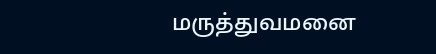மருத்துவமனை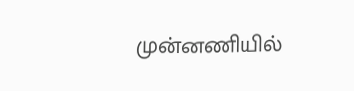முன்னணியில்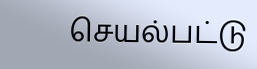செயல்பட்டு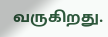வருகிறது.